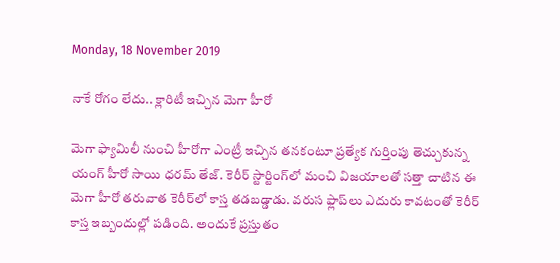Monday, 18 November 2019

నాకే రోగం లేదు.. క్లారిటీ ఇచ్చిన మెగా హీరో

మెగా ఫ్యామిలీ నుంచి హీరోగా ఎంట్రీ ఇచ్చిన తనకంటూ ప్రత్యేక గుర్తింపు తెచ్చుకున్న యంగ్‌ హీరో సాయి ధరమ్‌ తేజ్‌. కెరీర్‌ స్టార్టింగ్‌లో మంచి విజయాలతో సత్తా చాటిన ఈ మెగా హీరో తరువాత కెరీర్‌లో కాస్త తడబడ్డాడు. వరుస ఫ్లాప్‌లు ఎదురు కావటంతో కెరీర్‌ కాస్త ఇబ్బందుల్లో పడింది. అందుకే ప్రస్తుతం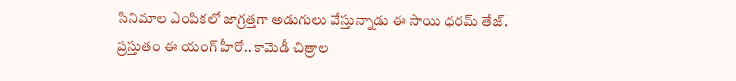సినిమాల ఎంపికలో జాగ్రత్తగా అడుగులు వేస్తున్నాడు ఈ సాయి ధరమ్‌ తేజ్‌. ప్రస్తుతం ఈ యంగ్‌ హీరో.. కామెడీ చిత్రాల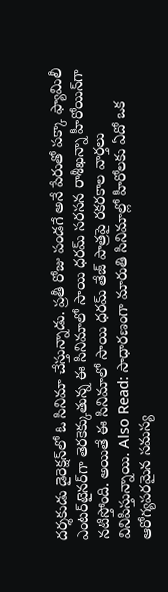దర్శకుడు డైరెక్షన్‌లో ఓ సినిమా చేస్తున్నాడు. ప్రతీ రోజు పండగే అనే పేరుతో పక్కా ఫ్యామిలీ ఎంటర్‌టైనర్‌గా తెరకెక్కుతున్న ఈ సినిమాలో సాయి ధరమ్‌ సరసన రాశీఖన్నా హీరోయిన్‌గా నటిస్తోంది. అయితే ఈ సినిమాలో సాయి ధరమ్‌ తేజ్‌ పాత్రపై రకరకాల వార్తలు వినిపిస్తున్నాయి. Also Read: సాధారణంగా మారుతి సినిమాల్లో హీరోలకు ఏదో ఒక ఆరోగ్యపరమైన సమస్య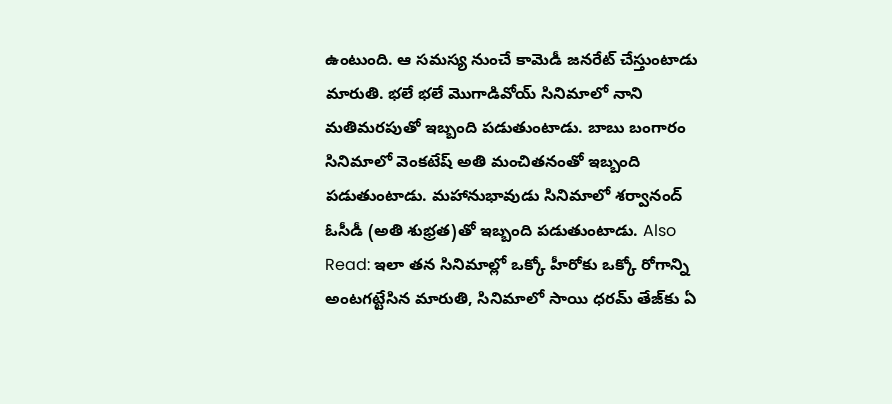ఉంటుంది. ఆ సమస్య నుంచే కామెడీ జనరేట్‌ చేస్తుంటాడు మారుతి. భలే భలే మొగాడివోయ్‌ సినిమాలో నాని మతిమరపుతో ఇబ్బంది పడుతుంటాడు. బాబు బంగారం సినిమాలో వెంకటేష్‌ అతి మంచితనంతో ఇబ్బంది పడుతుంటాడు. మహానుభావుడు సినిమాలో శర్వానంద్‌ ఓసీడీ (అతి శుభ్రత)తో ఇబ్బంది పడుతుంటాడు. Also Read: ఇలా తన సినిమాల్లో ఒక్కో హీరోకు ఒక్కో రోగాన్ని అంటగట్టేసిన మారుతి, సినిమాలో సాయి ధరమ్‌ తేజ్‌కు ఏ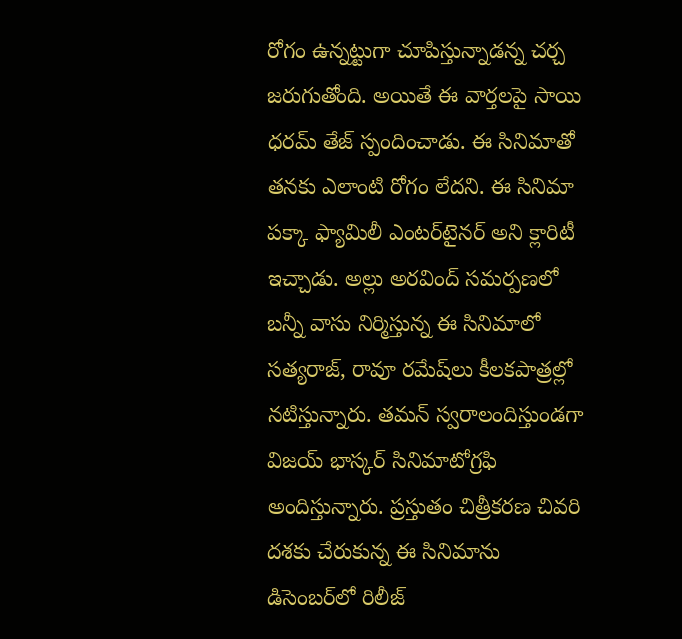రోగం ఉన్నట్టుగా చూపిస్తున్నాడన్న చర్చ జరుగుతోంది. అయితే ఈ వార్తలపై సాయి ధరమ్‌ తేజ్‌ స్పందించాడు. ఈ సినిమాతో తనకు ఎలాంటి రోగం లేదని. ఈ సినిమా పక్కా ఫ్యామిలీ ఎంటర్‌టైనర్‌ అని క్లారిటీ ఇచ్చాడు. అల్లు అరవింద్‌ సమర్పణలో బన్నీ వాసు నిర్మిస్తున్న ఈ సినిమాలో సత్యరాజ్‌, రావూ రమేష్‌లు కీలకపాత్రల్లో నటిస్తున్నారు. తమన్‌ స్వరాలందిస్తుండగా విజయ్‌ భాస్కర్‌ సినిమాటోగ్రఫి అందిస్తున్నారు. ప్రస్తుతం చిత్రీకరణ చివరి దశకు చేరుకున్న ఈ సినిమాను డిసెంబర్‌లో రిలీజ్‌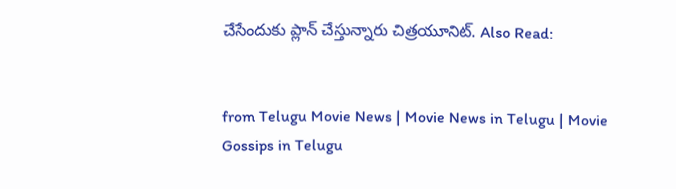చేసేందుకు ప్లాన్‌ చేస్తున్నారు చిత్రయూనిట్‌. Also Read:


from Telugu Movie News | Movie News in Telugu | Movie Gossips in Telugu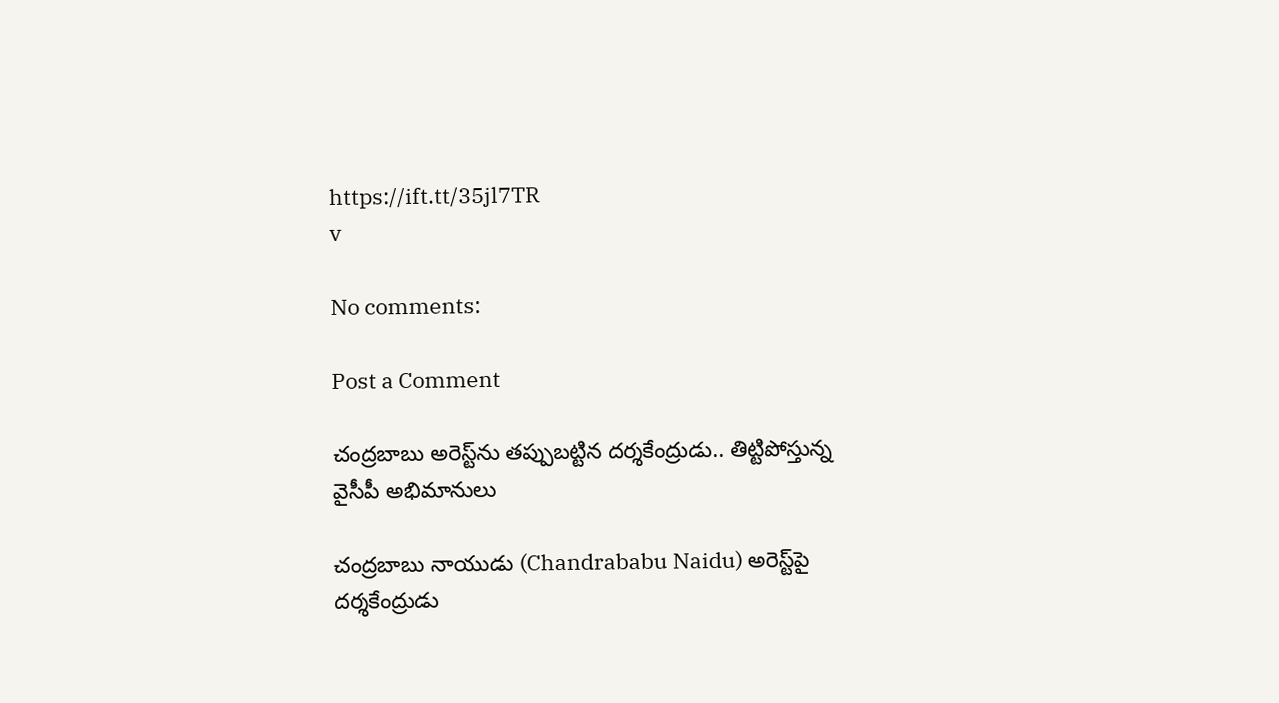https://ift.tt/35jl7TR
v

No comments:

Post a Comment

చంద్రబాబు అరెస్ట్‌ను తప్పుబట్టిన దర్శకేంద్రుడు.. తిట్టిపోస్తున్న వైసీపీ అభిమానులు

చంద్రబాబు నాయుడు (Chandrababu Naidu) అరెస్ట్‌పై దర్శకేంద్రుడు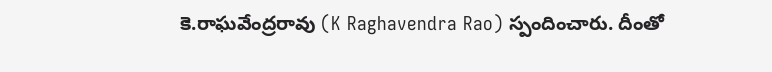కె.రాఘవేంద్రరావు (K Raghavendra Rao) స్పందించారు. దీంతో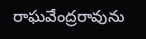రాఘవేంద్రరావును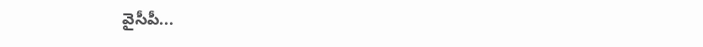వైసీపీ...